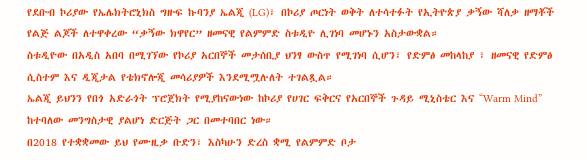የደቡብ ኮሪያው የኤሌክትሮኒክስ ግዙፍ ኩባንያ ኤልጂ (LG)፣ በኮሪያ ጦርነት ወቅት ለተሳተፉት የኢትዮጵያ ቃኝው ሻለቃ ዘማቾች የልጅ ልጆች ለተዋቀረው “ቃኝው ክዋየር” ዘመናዊ የልምምድ ስቱዲዮ ሊገነባ መሆኑን አስታውቋል።
ስቱዲዮው በአዲስ አበባ በሚገኘው የኮሪያ አርበኞች መታሰቢያ ህንፃ ውስጥ የሚገነባ ሲሆን፣ የድምፅ መከላከያ ፣ ዘመናዊ የድምፅ ሲስተም እና ዲጂታል የቴክኖሎጂ መሳሪያዎች እንደሚሟሉለት ተገልጿል።
ኤልጂ ይህንን የበጎ አድራጎት ፕሮጀክት የሚያከናውነው ከኮሪያ የሀገር ፍቅርና የአርበኞች ጉዳይ ሚኒስቴር እና “Warm Mind” ከተባለው መንግስታዊ ያልሆነ ድርጅት ጋር በመተባበር ነው።
በ2018 የተቋቋመው ይህ የሙዚቃ ቡድን፣ እስካሁን ድረስ ቋሚ የልምምድ ቦታ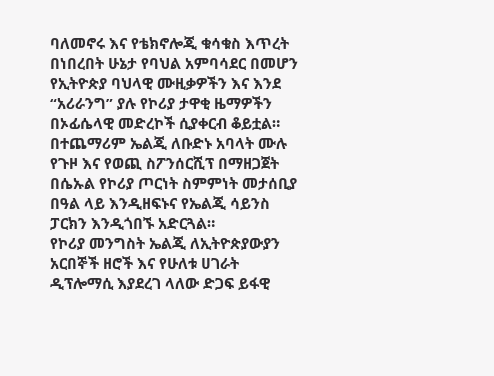ባለመኖሩ እና የቴክኖሎጂ ቁሳቁስ እጥረት በነበረበት ሁኔታ የባህል አምባሳደር በመሆን የኢትዮጵያ ባህላዊ ሙዚቃዎችን እና እንደ “አሪራንግ” ያሉ የኮሪያ ታዋቂ ዜማዎችን በኦፊሴላዊ መድረኮች ሲያቀርብ ቆይቷል።
በተጨማሪም ኤልጂ ለቡድኑ አባላት ሙሉ የጉዞ እና የወጪ ስፖንሰርሺፕ በማዘጋጀት በሴኡል የኮሪያ ጦርነት ስምምነት መታሰቢያ በዓል ላይ እንዲዘፍኑና የኤልጂ ሳይንስ ፓርክን እንዲጎበኙ አድርጓል።
የኮሪያ መንግስት ኤልጂ ለኢትዮጵያውያን አርበኞች ዘሮች እና የሁለቱ ሀገራት ዲፕሎማሲ እያደረገ ላለው ድጋፍ ይፋዊ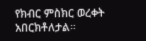የክብር ምስክር ወረቀት አበርክቶለታል።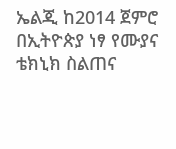ኤልጂ ከ2014 ጀምሮ በኢትዮጵያ ነፃ የሙያና ቴክኒክ ስልጠና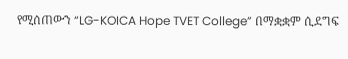የሚሰጠውን “LG-KOICA Hope TVET College” በማቋቋም ሲደግፍ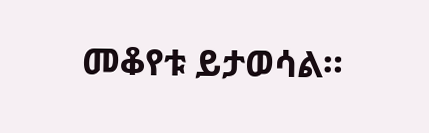መቆየቱ ይታወሳል።